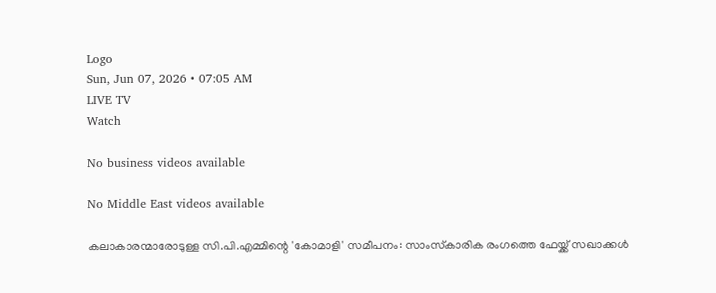Logo
Sun, Jun 07, 2026 • 07:05 AM
LIVE TV
Watch

No business videos available

No Middle East videos available

കലാകാരന്മാരോടുള്ള സി.പി.എമ്മിന്റെ 'കോമാളി' സമീപനം: സാംസ്‌കാരിക രംഗത്തെ ഫേയ്ക്ക് സഖാക്കള്‍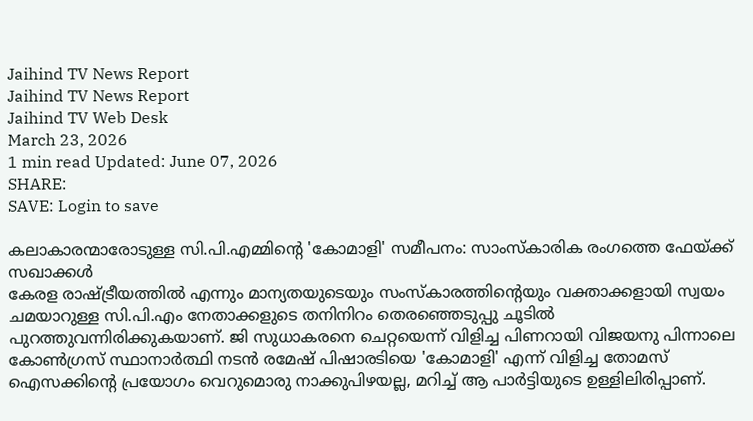Jaihind TV News Report
Jaihind TV News Report
Jaihind TV Web Desk
March 23, 2026
1 min read Updated: June 07, 2026
SHARE:
SAVE: Login to save

കലാകാരന്മാരോടുള്ള സി.പി.എമ്മിന്റെ 'കോമാളി' സമീപനം: സാംസ്‌കാരിക രംഗത്തെ ഫേയ്ക്ക് സഖാക്കള്‍
കേരള രാഷ്ട്രീയത്തില്‍ എന്നും മാന്യതയുടെയും സംസ്‌കാരത്തിന്റെയും വക്താക്കളായി സ്വയം ചമയാറുള്ള സി.പി.എം നേതാക്കളുടെ തനിനിറം തെരഞ്ഞെടുപ്പു ചൂടില്‍ പുറത്തുവന്നിരിക്കുകയാണ്. ജി സുധാകരനെ ചെറ്റയെന്ന് വിളിച്ച പിണറായി വിജയനു പിന്നാലെ കോണ്‍ഗ്രസ് സ്ഥാനാര്‍ത്ഥി നടന്‍ രമേഷ് പിഷാരടിയെ 'കോമാളി' എന്ന് വിളിച്ച തോമസ് ഐസക്കിന്റെ പ്രയോഗം വെറുമൊരു നാക്കുപിഴയല്ല, മറിച്ച് ആ പാര്‍ട്ടിയുടെ ഉള്ളിലിരിപ്പാണ്.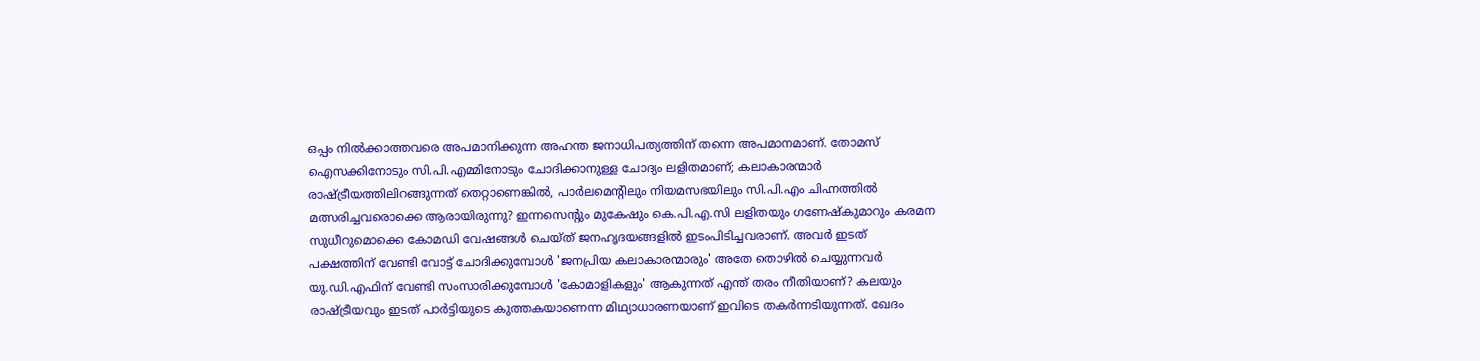ഒപ്പം നില്‍ക്കാത്തവരെ അപമാനിക്കുന്ന അഹന്ത ജനാധിപത്യത്തിന് തന്നെ അപമാനമാണ്. തോമസ് ഐസക്കിനോടും സി.പി.എമ്മിനോടും ചോദിക്കാനുള്ള ചോദ്യം ലളിതമാണ്; കലാകാരന്മാര്‍ രാഷ്ട്രീയത്തിലിറങ്ങുന്നത് തെറ്റാണെങ്കില്‍, പാര്‍ലമെന്റിലും നിയമസഭയിലും സി.പി.എം ചിഹ്നത്തില്‍ മത്സരിച്ചവരൊക്കെ ആരായിരുന്നു? ഇന്നസെന്റും മുകേഷും കെ.പി.എ.സി ലളിതയും ഗണേഷ്‌കുമാറും കരമന സുധീറുമൊക്കെ കോമഡി വേഷങ്ങള്‍ ചെയ്ത് ജനഹൃദയങ്ങളില്‍ ഇടംപിടിച്ചവരാണ്. അവര്‍ ഇടത് പക്ഷത്തിന് വേണ്ടി വോട്ട് ചോദിക്കുമ്പോള്‍ 'ജനപ്രിയ കലാകാരന്മാരും' അതേ തൊഴില്‍ ചെയ്യുന്നവര്‍ യു.ഡി.എഫിന് വേണ്ടി സംസാരിക്കുമ്പോള്‍ 'കോമാളികളും' ആകുന്നത് എന്ത് തരം നീതിയാണ്? കലയും രാഷ്ട്രീയവും ഇടത് പാര്‍ട്ടിയുടെ കുത്തകയാണെന്ന മിഥ്യാധാരണയാണ് ഇവിടെ തകര്‍ന്നടിയുന്നത്. ഖേദം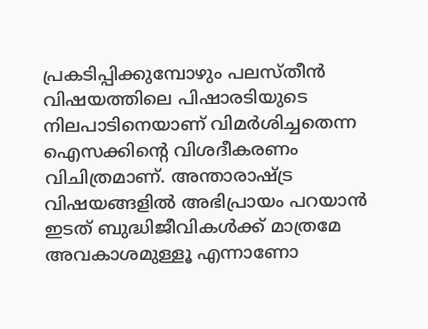പ്രകടിപ്പിക്കുമ്പോഴും പലസ്തീന്‍ വിഷയത്തിലെ പിഷാരടിയുടെ നിലപാടിനെയാണ് വിമര്‍ശിച്ചതെന്ന ഐസക്കിന്റെ വിശദീകരണം വിചിത്രമാണ്. അന്താരാഷ്ട്ര വിഷയങ്ങളില്‍ അഭിപ്രായം പറയാന്‍ ഇടത് ബുദ്ധിജീവികള്‍ക്ക് മാത്രമേ അവകാശമുള്ളൂ എന്നാണോ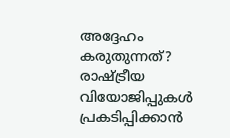അദ്ദേഹം കരുതുന്നത്? രാഷ്ട്രീയ വിയോജിപ്പുകള്‍ പ്രകടിപ്പിക്കാന്‍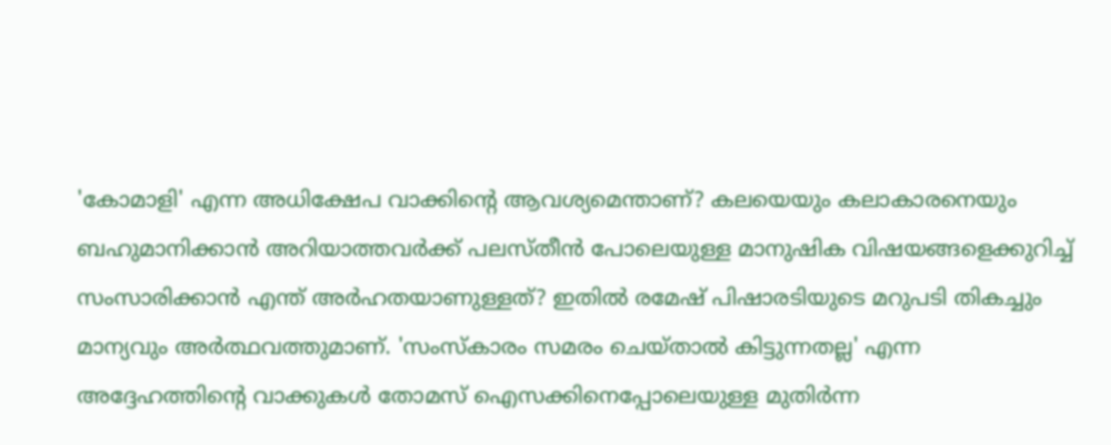'കോമാളി' എന്ന അധിക്ഷേപ വാക്കിന്റെ ആവശ്യമെന്താണ്? കലയെയും കലാകാരനെയും ബഹുമാനിക്കാന്‍ അറിയാത്തവര്‍ക്ക് പലസ്തീന്‍ പോലെയുള്ള മാനുഷിക വിഷയങ്ങളെക്കുറിച്ച് സംസാരിക്കാന്‍ എന്ത് അര്‍ഹതയാണുള്ളത്? ഇതില്‍ രമേഷ് പിഷാരടിയുടെ മറുപടി തികച്ചും മാന്യവും അര്‍ത്ഥവത്തുമാണ്. 'സംസ്‌കാരം സമരം ചെയ്താല്‍ കിട്ടുന്നതല്ല' എന്ന അദ്ദേഹത്തിന്റെ വാക്കുകള്‍ തോമസ് ഐസക്കിനെപ്പോലെയുള്ള മുതിര്‍ന്ന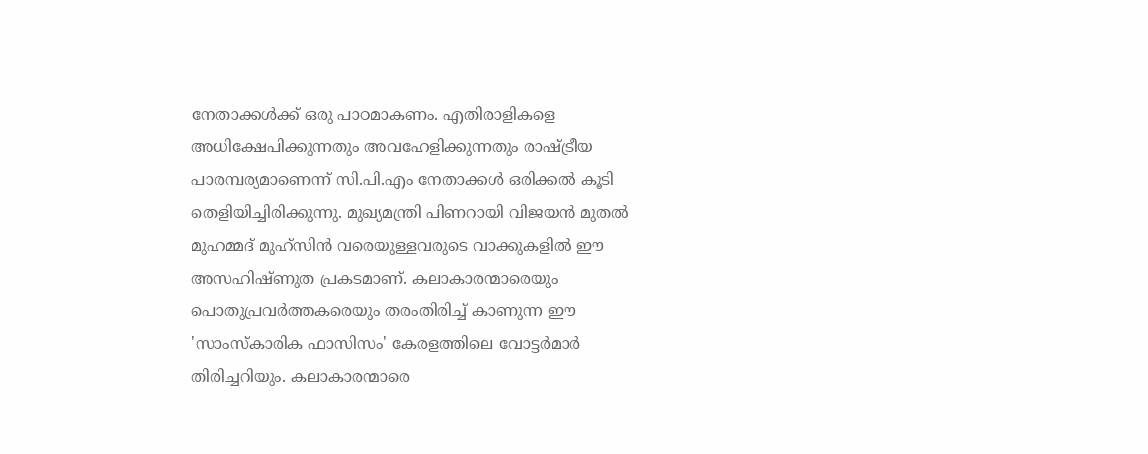നേതാക്കള്‍ക്ക് ഒരു പാഠമാകണം. എതിരാളികളെ അധിക്ഷേപിക്കുന്നതും അവഹേളിക്കുന്നതും രാഷ്ട്രീയ പാരമ്പര്യമാണെന്ന് സി.പി.എം നേതാക്കള്‍ ഒരിക്കല്‍ കൂടി തെളിയിച്ചിരിക്കുന്നു. മുഖ്യമന്ത്രി പിണറായി വിജയന്‍ മുതല്‍ മുഹമ്മദ് മുഹ്സിന്‍ വരെയുള്ളവരുടെ വാക്കുകളില്‍ ഈ അസഹിഷ്ണുത പ്രകടമാണ്. കലാകാരന്മാരെയും പൊതുപ്രവര്‍ത്തകരെയും തരംതിരിച്ച് കാണുന്ന ഈ 'സാംസ്‌കാരിക ഫാസിസം' കേരളത്തിലെ വോട്ടര്‍മാര്‍ തിരിച്ചറിയും. കലാകാരന്മാരെ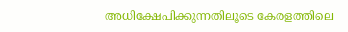അധിക്ഷേപിക്കുന്നതിലൂടെ കേരളത്തിലെ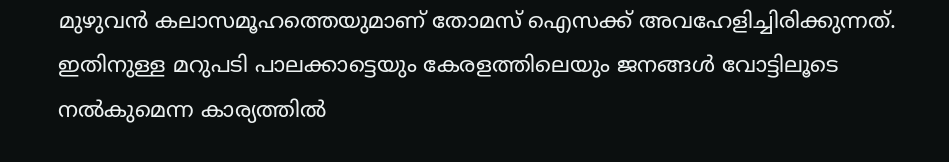മുഴുവന്‍ കലാസമൂഹത്തെയുമാണ് തോമസ് ഐസക്ക് അവഹേളിച്ചിരിക്കുന്നത്. ഇതിനുള്ള മറുപടി പാലക്കാട്ടെയും കേരളത്തിലെയും ജനങ്ങള്‍ വോട്ടിലൂടെ നല്‍കുമെന്ന കാര്യത്തില്‍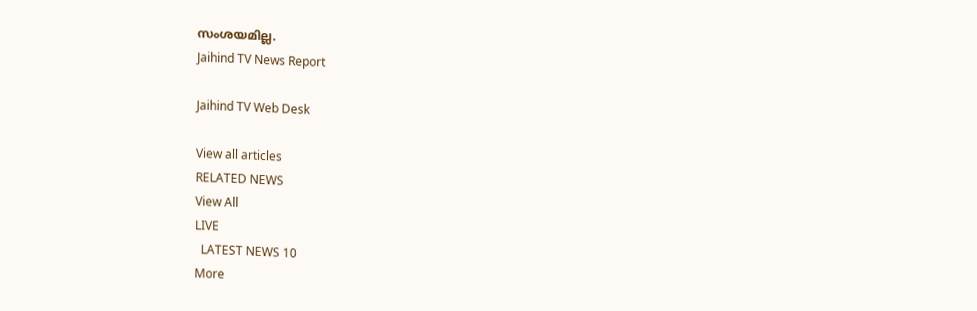സംശയമില്ല.
Jaihind TV News Report

Jaihind TV Web Desk

View all articles
RELATED NEWS
View All
LIVE
  LATEST NEWS 10
More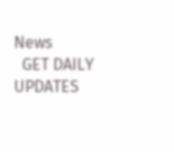News
  GET DAILY UPDATES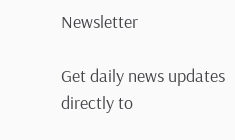Newsletter

Get daily news updates directly to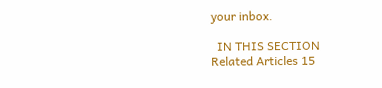your inbox.

  IN THIS SECTION
Related Articles 15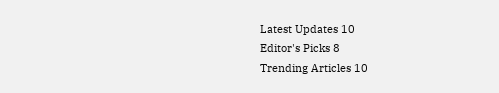Latest Updates 10
Editor's Picks 8
Trending Articles 10